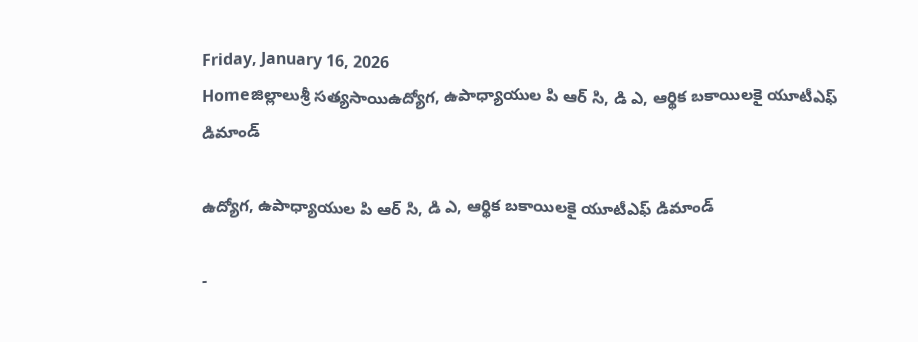Friday, January 16, 2026
Homeజిల్లాలుశ్రీ సత్యసాయిఉద్యోగ, ఉపాధ్యాయుల పి ఆర్ సి, డి ఎ, ఆర్థిక బకాయిలకై యూటీఎఫ్ డిమాండ్

ఉద్యోగ, ఉపాధ్యాయుల పి ఆర్ సి, డి ఎ, ఆర్థిక బకాయిలకై యూటీఎఫ్ డిమాండ్

-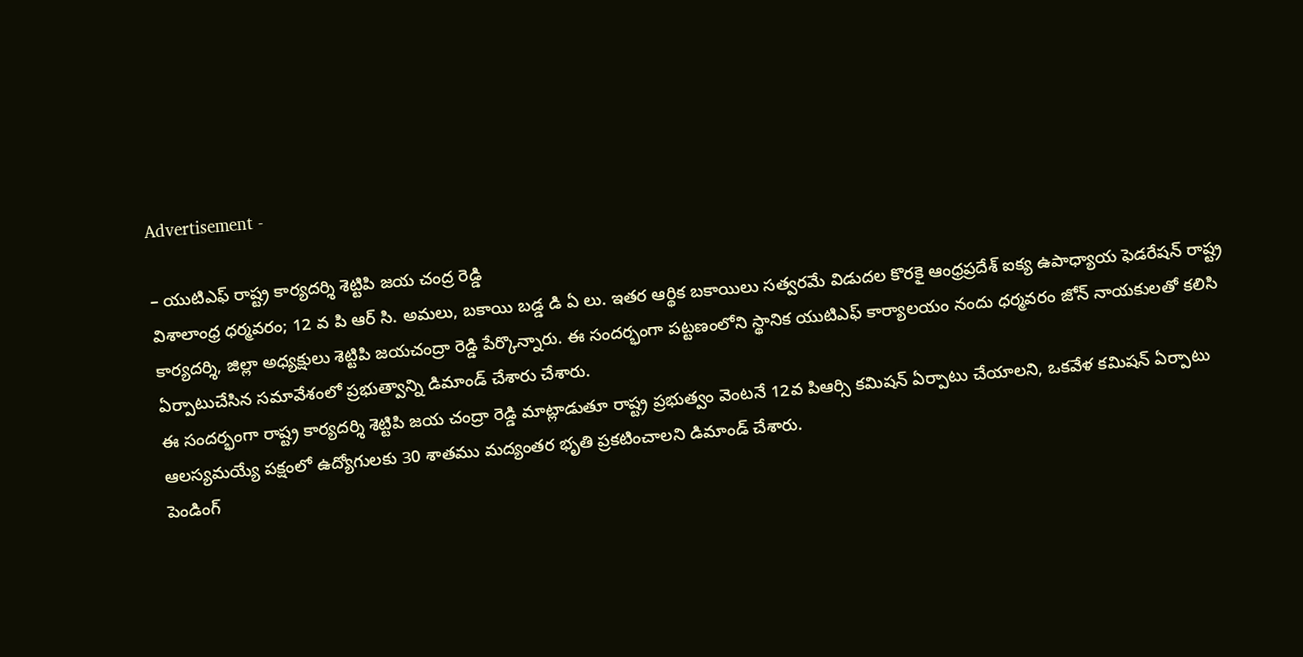Advertisement -

– యుటిఎఫ్ రాష్ట్ర కార్యదర్శి శెట్టిపి జయ చంద్ర రెడ్డి
విశాలాంధ్ర ధర్మవరం; 12 వ పి ఆర్ సి. అమలు, బకాయి బడ్డ డి ఏ లు. ఇతర ఆర్థిక బకాయిలు సత్వరమే విడుదల కొరకై ఆంధ్రప్రదేశ్ ఐక్య ఉపాధ్యాయ ఫెడరేషన్ రాష్ట్ర కార్యదర్శి, జిల్లా అధ్యక్షులు శెట్టిపి జయచంద్రా రెడ్డి పేర్కొన్నారు. ఈ సందర్భంగా పట్టణంలోని స్థానిక యుటిఎఫ్ కార్యాలయం నందు ధర్మవరం జోన్ నాయకులతో కలిసి ఏర్పాటుచేసిన సమావేశంలో ప్రభుత్వాన్ని డిమాండ్ చేశారు చేశారు.
ఈ సందర్భంగా రాష్ట్ర కార్యదర్శి శెట్టిపి జయ చంద్రా రెడ్డి మాట్లాడుతూ రాష్ట్ర ప్రభుత్వం వెంటనే 12వ పిఆర్సి కమిషన్ ఏర్పాటు చేయాలని, ఒకవేళ కమిషన్ ఏర్పాటు ఆలస్యమయ్యే పక్షంలో ఉద్యోగులకు 30 శాతము మద్యంతర భృతి ప్రకటించాలని డిమాండ్ చేశారు.
పెండింగ్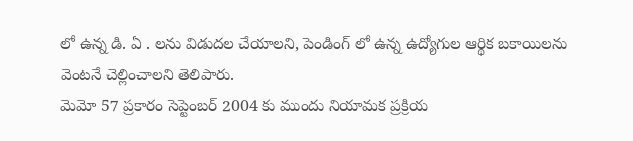లో ఉన్న డి. ఏ . లను విడుదల చేయాలని, పెండింగ్ లో ఉన్న ఉద్యోగుల ఆర్థిక బకాయిలను వెంటనే చెల్లించాలని తెలిపారు.
మెమో 57 ప్రకారం సెప్టెంబర్ 2004 కు ముందు నియామక ప్రక్రియ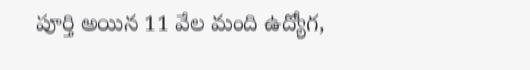పూర్తి అయిన 11 వేల మంది ఉద్యోగ,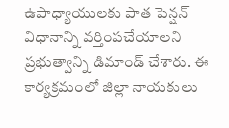ఉపాధ్యాయులకు పాత పెన్షన్ విధానాన్ని వర్తింపచేయాలని
ప్రభుత్వాన్ని డిమాండ్ చేశారు. ఈ కార్యక్రమంలో జిల్లా నాయకులు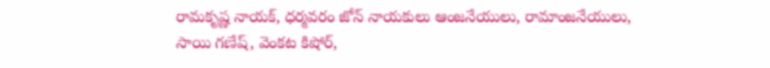రామకృష్ణ నాయక్, ధర్మవరం జోన్ నాయకులు ఆంజనేయులు, రామాంజనేయులు, సాయి గణేష్, వెంకట కిషోర్,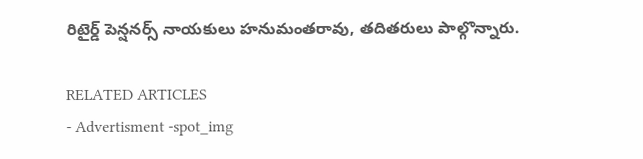రిటైర్డ్ పెన్షనర్స్ నాయకులు హనుమంతరావు, తదితరులు పాల్గొన్నారు.

RELATED ARTICLES
- Advertisment -spot_img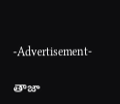-Advertisement-

తాజా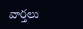వార్తలు